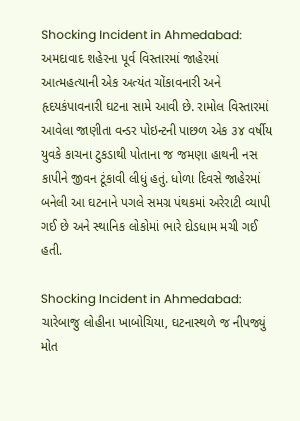Shocking Incident in Ahmedabad: અમદાવાદ શહેરના પૂર્વ વિસ્તારમાં જાહેરમાં આત્મહત્યાની એક અત્યંત ચોંકાવનારી અને હૃદયકંપાવનારી ઘટના સામે આવી છે. રામોલ વિસ્તારમાં આવેલા જાણીતા વન્ડર પોઇન્ટની પાછળ એક ૩૪ વર્ષીય યુવકે કાચના ટુકડાથી પોતાના જ જમણા હાથની નસ કાપીને જીવન ટૂંકાવી લીધું હતું. ધોળા દિવસે જાહેરમાં બનેલી આ ઘટનાને પગલે સમગ્ર પંથકમાં અરેરાટી વ્યાપી ગઈ છે અને સ્થાનિક લોકોમાં ભારે દોડધામ મચી ગઈ હતી.

Shocking Incident in Ahmedabad: ચારેબાજુ લોહીના ખાબોચિયા, ઘટનાસ્થળે જ નીપજ્યું મોત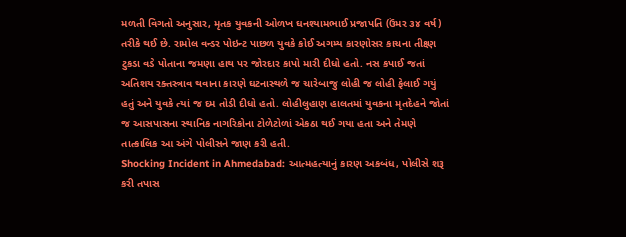મળતી વિગતો અનુસાર, મૃતક યુવકની ઓળખ ઘનશ્યામભાઈ પ્રજાપતિ (ઉંમર ૩૪ વર્ષ) તરીકે થઈ છે. રામોલ વન્ડર પોઇન્ટ પાછળ યુવકે કોઈ અગમ્ય કારણોસર કાચના તીક્ષ્ણ ટુકડા વડે પોતાના જમણા હાથ પર જોરદાર કાપો મારી દીધો હતો. નસ કપાઈ જતાં અતિશય રક્તસ્ત્રાવ થવાના કારણે ઘટનાસ્થળે જ ચારેબાજુ લોહી જ લોહી ફેલાઈ ગયું હતું અને યુવકે ત્યાં જ દમ તોડી દીધો હતો. લોહીલુહાણ હાલતમાં યુવકના મૃતદેહને જોતાં જ આસપાસના સ્થાનિક નાગરિકોના ટોળેટોળાં એકઠા થઈ ગયા હતા અને તેમણે તાત્કાલિક આ અંગે પોલીસને જાણ કરી હતી.
Shocking Incident in Ahmedabad: આત્મહત્યાનું કારણ અકબંધ, પોલીસે શરૂ કરી તપાસ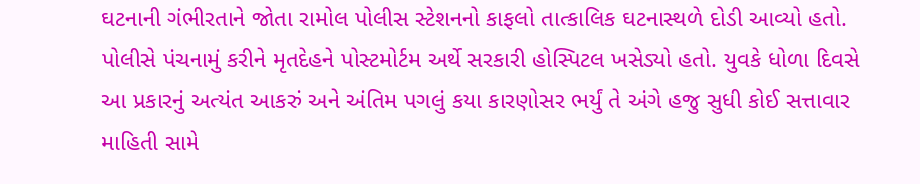ઘટનાની ગંભીરતાને જોતા રામોલ પોલીસ સ્ટેશનનો કાફલો તાત્કાલિક ઘટનાસ્થળે દોડી આવ્યો હતો. પોલીસે પંચનામું કરીને મૃતદેહને પોસ્ટમોર્ટમ અર્થે સરકારી હોસ્પિટલ ખસેડ્યો હતો. યુવકે ધોળા દિવસે આ પ્રકારનું અત્યંત આકરું અને અંતિમ પગલું કયા કારણોસર ભર્યું તે અંગે હજુ સુધી કોઈ સત્તાવાર માહિતી સામે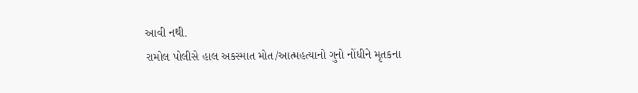આવી નથી.
રામોલ પોલીસે હાલ અકસ્માત મોત/આત્મહત્યાનો ગુનો નોંધીને મૃતકના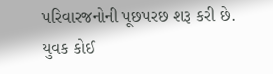પરિવારજનોની પૂછપરછ શરૂ કરી છે. યુવક કોઈ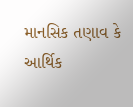માનસિક તણાવ કે આર્થિક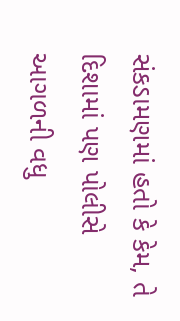સંકડામણમાં હતો કે કેમ, તે દિશામાં પણ પોલીસે આગળની વધુ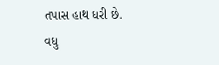તપાસ હાથ ધરી છે.
વધુ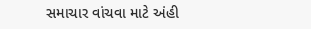સમાચાર વાંચવા માટે અંહી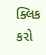ક્લિક કરો